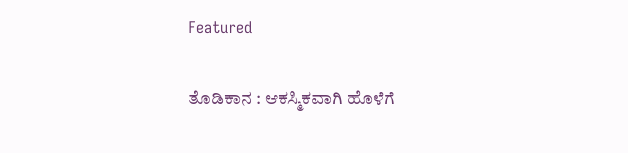Featured

ತೊಡಿಕಾನ : ಆಕಸ್ಮಿಕವಾಗಿ ಹೊಳೆಗೆ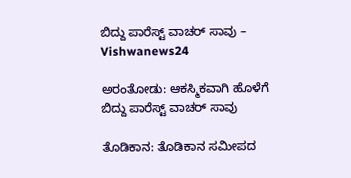ಬಿದ್ದು ಪಾರೆಸ್ಟ್ ವಾಚರ್ ಸಾವು – Vishwanews24

ಅರಂತೋಡು: ಆಕಸ್ಮಿಕವಾಗಿ ಹೊಳೆಗೆ ಬಿದ್ದು ಪಾರೆಸ್ಟ್ ವಾಚರ್ ಸಾವು

ತೊಡಿಕಾನ: ತೊಡಿಕಾನ ಸಮೀಪದ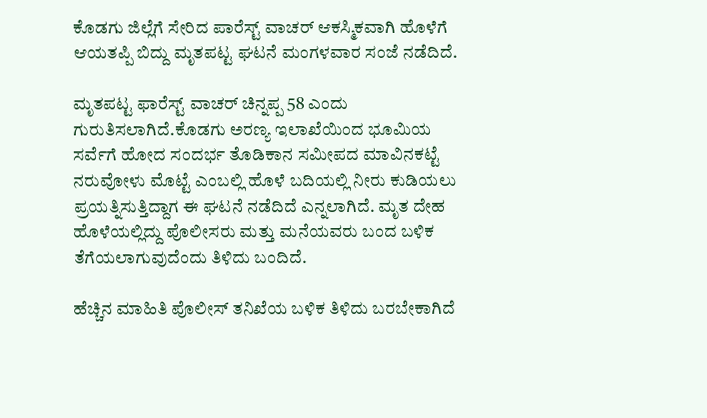ಕೊಡಗು ಜಿಲ್ಲೆಗೆ ಸೇರಿದ ಪಾರೆಸ್ಟ್ ವಾಚರ್ ಆಕಸ್ಮಿಕವಾಗಿ ಹೊಳೆಗೆ ಆಯತಪ್ಪಿ ಬಿದ್ದು ಮೃತಪಟ್ಟ ಘಟನೆ ಮಂಗಳವಾರ ಸಂಜೆ ನಡೆದಿದೆ.

ಮೃತಪಟ್ಟ ಫಾರೆಸ್ಟ್ ವಾಚರ್ ಚಿನ್ನಪ್ಪ 58 ಎಂದು ಗುರುತಿಸಲಾಗಿದೆ.ಕೊಡಗು ಅರಣ್ಯ ಇಲಾಖೆಯಿಂದ ಭೂಮಿಯ ಸರ್ವೆಗೆ ಹೋದ ಸಂದರ್ಭ ತೊಡಿಕಾನ ಸಮೀಪದ ಮಾವಿನಕಟ್ಟೆ ನರುವೋಳು ಮೊಟ್ಟೆ ಎಂಬಲ್ಲಿ ಹೊಳೆ ಬದಿಯಲ್ಲಿ ನೀರು ಕುಡಿಯಲು ಪ್ರಯತ್ನಿಸುತ್ತಿದ್ದಾಗ ಈ ಘಟನೆ ನಡೆದಿದೆ ಎನ್ನಲಾಗಿದೆ. ಮೃತ ದೇಹ ಹೊಳೆಯಲ್ಲಿದ್ದು ಪೊಲೀಸರು ಮತ್ತು ಮನೆಯವರು ಬಂದ ಬಳಿಕ ತೆಗೆಯಲಾಗುವುದೆಂದು ತಿಳಿದು ಬಂದಿದೆ.

ಹೆಚ್ಚಿನ ಮಾಹಿತಿ ಪೊಲೀಸ್ ತನಿಖೆಯ ಬಳಿಕ ತಿಳಿದು ಬರಬೇಕಾಗಿದೆ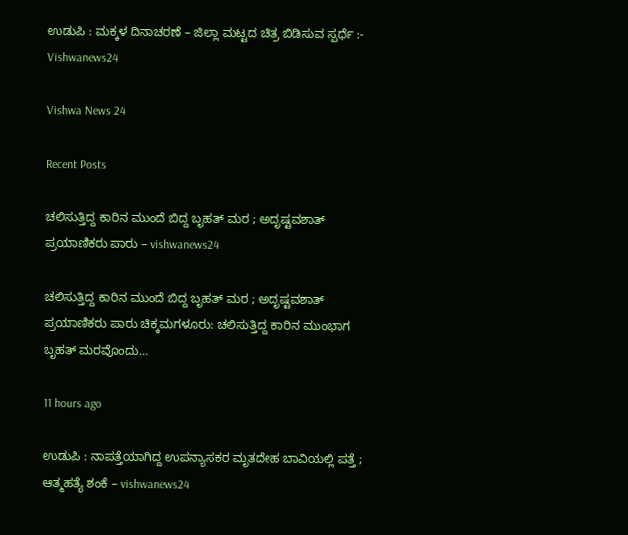ಉಡುಪಿ : ಮಕ್ಕಳ ದಿನಾಚರಣೆ – ಜಿಲ್ಲಾ ಮಟ್ಟದ ಚಿತ್ರ ಬಿಡಿಸುವ ಸ್ಪರ್ಧೆ :- Vishwanews24

Vishwa News 24

Recent Posts

ಚಲಿಸುತ್ತಿದ್ದ ಕಾರಿನ ಮುಂದೆ ಬಿದ್ದ ಬೃಹತ್‌ ಮರ ; ಅದೃಷ್ಟವಶಾತ್  ಪ್ರಯಾಣಿಕರು ಪಾರು – vishwanews24

ಚಲಿಸುತ್ತಿದ್ದ ಕಾರಿನ ಮುಂದೆ ಬಿದ್ದ ಬೃಹತ್‌ ಮರ ; ಅದೃಷ್ಟವಶಾತ್  ಪ್ರಯಾಣಿಕರು ಪಾರು ಚಿಕ್ಕಮಗಳೂರು: ಚಲಿಸುತ್ತಿದ್ದ ಕಾರಿನ ಮುಂಭಾಗ ಬೃಹತ್‌ ಮರವೊಂದು…

11 hours ago

ಉಡುಪಿ : ನಾಪತ್ತೆಯಾಗಿದ್ದ ಉಪನ್ಯಾಸಕರ ಮೃತದೇಹ ಬಾವಿಯಲ್ಲಿ ಪತ್ತೆ ; ಆತ್ಮಹತ್ಯೆ ಶಂಕೆ – vishwanews24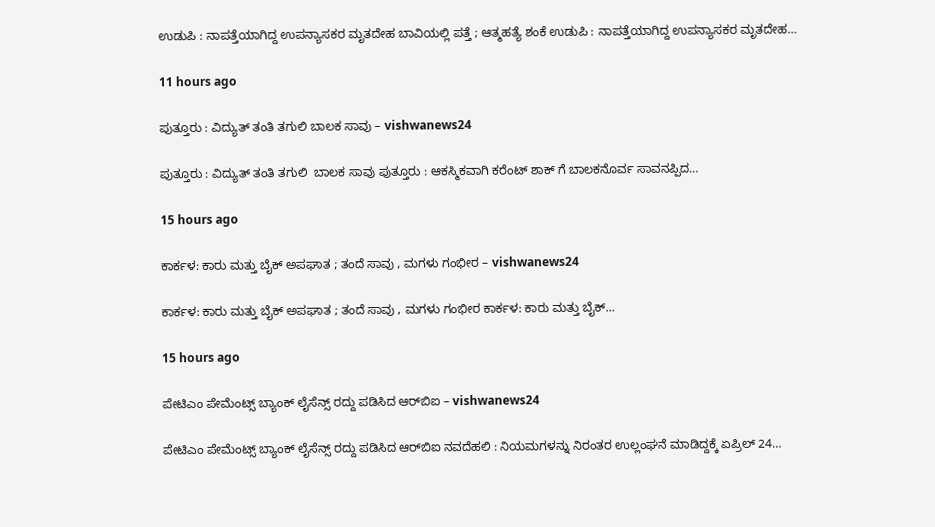ಉಡುಪಿ : ನಾಪತ್ತೆಯಾಗಿದ್ದ ಉಪನ್ಯಾಸಕರ ಮೃತದೇಹ ಬಾವಿಯಲ್ಲಿ ಪತ್ತೆ ; ಆತ್ಮಹತ್ಯೆ ಶಂಕೆ ಉಡುಪಿ : ನಾಪತ್ತೆಯಾಗಿದ್ದ ಉಪನ್ಯಾಸಕರ ಮೃತದೇಹ…

11 hours ago

ಪುತ್ತೂರು : ವಿದ್ಯುತ್ ತಂತಿ ತಗುಲಿ ಬಾಲಕ ಸಾವು – vishwanews24

ಪುತ್ತೂರು : ವಿದ್ಯುತ್ ತಂತಿ ತಗುಲಿ  ಬಾಲಕ ಸಾವು ಪುತ್ತೂರು : ಆಕಸ್ಮಿಕವಾಗಿ ಕರೆಂಟ್ ಶಾಕ್ ಗೆ ಬಾಲಕನೊರ್ವ ಸಾವನಪ್ಪಿದ…

15 hours ago

ಕಾರ್ಕಳ: ಕಾರು ಮತ್ತು ಬೈಕ್ ಅಪಘಾತ ; ತಂದೆ ಸಾವು , ಮಗಳು ಗಂಭೀರ – vishwanews24

ಕಾರ್ಕಳ: ಕಾರು ಮತ್ತು ಬೈಕ್ ಅಪಘಾತ ; ತಂದೆ ಸಾವು , ಮಗಳು ಗಂಭೀರ ಕಾರ್ಕಳ: ಕಾರು ಮತ್ತು ಬೈಕ್…

15 hours ago

ಪೇಟಿಎಂ ಪೇಮೆಂಟ್ಸ್ ಬ್ಯಾಂಕ್ ಲೈಸೆನ್ಸ್‌ ರದ್ದು ಪಡಿಸಿದ ಆರ್‌ಬಿಐ – vishwanews24

ಪೇಟಿಎಂ ಪೇಮೆಂಟ್ಸ್ ಬ್ಯಾಂಕ್ ಲೈಸೆನ್ಸ್‌ ರದ್ದು ಪಡಿಸಿದ ಆರ್‌ಬಿಐ ನವದೆಹಲಿ : ನಿಯಮಗಳನ್ನು ನಿರಂತರ ಉಲ್ಲಂಘನೆ ಮಾಡಿದ್ದಕ್ಕೆ ಏಪ್ರಿಲ್ 24…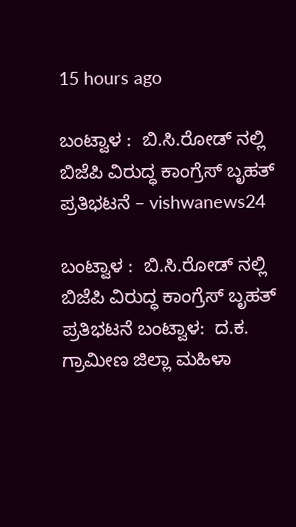15 hours ago

ಬಂಟ್ವಾಳ :  ಬಿ.ಸಿ.ರೋಡ್ ನಲ್ಲಿ ಬಿಜೆಪಿ ವಿರುದ್ಧ ಕಾಂಗ್ರೆಸ್ ಬೃಹತ್ ಪ್ರತಿಭಟನೆ – vishwanews24

ಬಂಟ್ವಾಳ :  ಬಿ.ಸಿ.ರೋಡ್ ನಲ್ಲಿ ಬಿಜೆಪಿ ವಿರುದ್ಧ ಕಾಂಗ್ರೆಸ್ ಬೃಹತ್ ಪ್ರತಿಭಟನೆ ಬಂಟ್ವಾಳ:  ದ.ಕ. ಗ್ರಾಮೀಣ ಜಿಲ್ಲಾ ಮಹಿಳಾ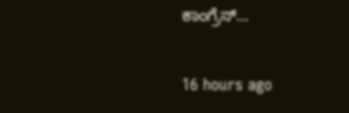ಕಾಂಗ್ರೆಸ್…

16 hours ago